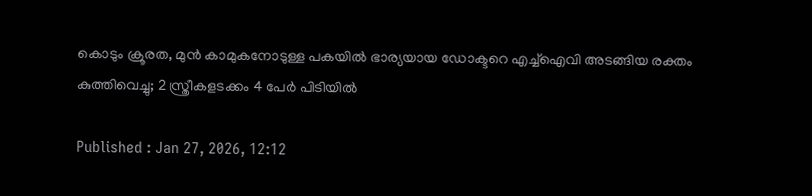കൊടും ക്രൂരത, മുൻ കാമുകനോടുള്ള പകയിൽ ഭാര്യയായ ഡോക്ടറെ എച്ച്ഐവി അടങ്ങിയ രക്തം കുത്തിവെച്ചു; 2 സ്ത്രീകളടക്കം 4 പേർ പിടിയിൽ

Published : Jan 27, 2026, 12:12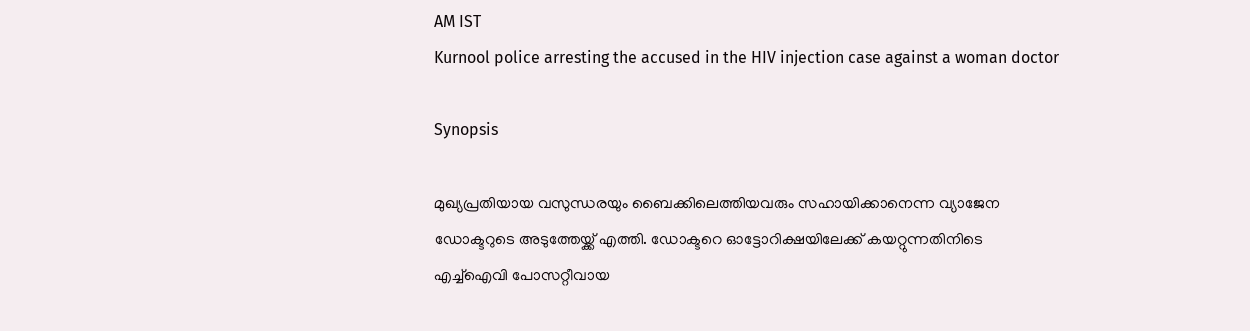AM IST
Kurnool police arresting the accused in the HIV injection case against a woman doctor

Synopsis

മുഖ്യപ്രതിയായ വസുന്ധരയും ബൈക്കിലെത്തിയവരും സഹായിക്കാനെന്ന വ്യാജേന ഡോക്ടറുടെ അടുത്തേയ്ക്ക് എത്തി. ഡോക്ടറെ ഓട്ടോറിക്ഷയിലേക്ക് കയറ്റുന്നതിനിടെ എച്ച്ഐവി പോസറ്റീവായ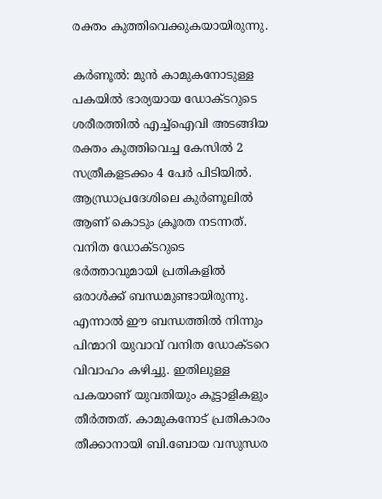രക്തം കുത്തിവെക്കുകയായിരുന്നു.

കർണൂൽ: മുൻ കാമുകനോടുള്ള പകയിൽ ഭാര്യയായ ഡോക്ടറുടെ ശരീരത്തിൽ എച്ച്ഐവി അടങ്ങിയ രക്തം കുത്തിവെച്ച കേസിൽ 2 സത്രീകളടക്കം 4 പേർ പിടിയിൽ. ആന്ധ്രാപ്രദേശിലെ കുർണൂലിൽ ആണ് കൊടും ക്രൂരത നടന്നത്. വനിത ഡോക്ടറുടെ ഭർത്താവുമായി പ്രതികളിൽ ഒരാൾക്ക് ബന്ധമുണ്ടായിരുന്നു. എന്നാൽ ഈ ബന്ധത്തിൽ നിന്നും പിന്മാറി യുവാവ് വനിത ഡോക്ടറെ വിവാഹം കഴിച്ചു. ഇതിലുള്ള പകയാണ് യുവതിയും കൂട്ടാളികളും തീർത്തത്. കാമുകനോട് പ്രതികാരം തീ‍ക്കാനായി ബി.ബോയ വസുന്ധര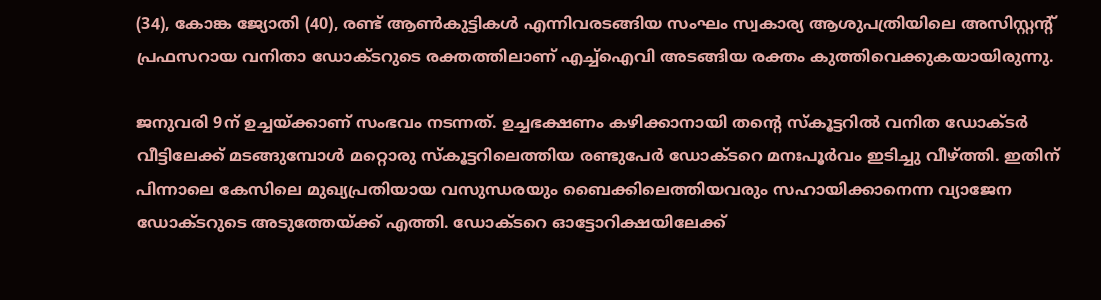(34), കോങ്ക ജ്യോതി (40), രണ്ട് ആൺകുട്ടികൾ എന്നിവരടങ്ങിയ സംഘം സ്വകാര്യ ആശുപത്രിയിലെ അസിസ്റ്റന്റ് പ്രഫസറായ വനിതാ ഡോക്ടറുടെ രക്തത്തിലാണ് എച്ച്ഐവി അടങ്ങിയ രക്തം കുത്തിവെക്കുകയായിരുന്നു.

ജനുവരി 9ന് ഉച്ചയ്ക്കാണ് സംഭവം നടന്നത്. ഉച്ചഭക്ഷണം കഴിക്കാനായി തന്റെ സ്കൂട്ടറിൽ വനിത ഡോക്ടർ വീട്ടിലേക്ക് മടങ്ങുമ്പോൾ മറ്റൊരു സ്കൂട്ടറിലെത്തിയ രണ്ടുപേർ ഡോക്ടറെ മനഃപൂർവം ഇടിച്ചു വീഴ്ത്തി. ഇതിന് പിന്നാലെ കേസിലെ മുഖ്യപ്രതിയായ വസുന്ധരയും ബൈക്കിലെത്തിയവരും സഹായിക്കാനെന്ന വ്യാജേന ഡോക്ടറുടെ അടുത്തേയ്ക്ക് എത്തി. ഡോക്ടറെ ഓട്ടോറിക്ഷയിലേക്ക്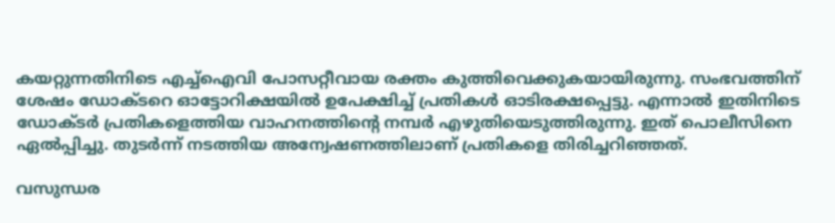കയറ്റുന്നതിനിടെ എച്ച്ഐവി പോസറ്റീവായ രക്തം കുത്തിവെക്കുകയായിരുന്നു. സംഭവത്തിന് ശേഷം ഡോക്ടറെ ഓട്ടോറിക്ഷയിൽ ഉപേക്ഷിച്ച് പ്രതികൾ ഓടിരക്ഷപ്പെട്ടു. എന്നാൽ ഇതിനിടെ ഡോക്ടർ പ്രതികളെത്തിയ വാഹനത്തിന്റെ നമ്പർ എഴുതിയെടുത്തിരുന്നു. ഇത് പൊലീസിനെ ഏൽപ്പിച്ചു. തുടർന്ന് നടത്തിയ അന്വേഷണത്തിലാണ് പ്രതികളെ തിരിച്ചറിഞ്ഞത്.

വസുന്ധര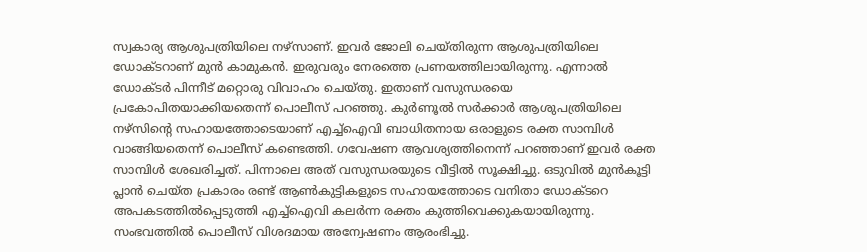സ്വകാര്യ ആശുപത്രിയിലെ നഴ്സാണ്. ഇവർ ജോലി ചെയ്തിരുന്ന ആശുപത്രിയിലെ ഡോക്ടറാണ് മുൻ കാമുകൻ. ഇരുവരും നേരത്തെ പ്രണയത്തിലായിരുന്നു. എന്നാൽ ഡോക്ടർ പിന്നീട് മറ്റൊരു വിവാഹം ചെയ്തു. ഇതാണ് വസുന്ധരയെ പ്രകോപിതയാക്കിയതെന്ന് പൊലീസ് പറഞ്ഞു. കുർണൂൽ സർക്കാർ ആശുപത്രിയിലെ നഴ്സിന്റെ സഹായത്തോടെയാണ് എച്ച്ഐവി ബാധിതനായ ഒരാളുടെ രക്ത സാമ്പിൾ വാങ്ങിയതെന്ന് പൊലീസ് കണ്ടെത്തി. ഗവേഷണ ആവശ്യത്തിനെന്ന് പറഞ്ഞാണ് ഇവർ രക്ത സാമ്പിൾ ശേഖരിച്ചത്. പിന്നാലെ അത് വസുന്ധരയുടെ വീട്ടിൽ സൂക്ഷിച്ചു. ഒടുവിൽ മുൻകൂട്ടി പ്ലാൻ ചെയ്ത പ്രകാരം രണ്ട് ആൺകുട്ടികളുടെ സഹായത്തോടെ വനിതാ ഡോക്ടറെ അപകടത്തിൽപ്പെടുത്തി എച്ച്ഐവി കലർന്ന രക്തം കുത്തിവെക്കുകയായിരുന്നു. സംഭവത്തിൽ പൊലീസ് വിശദമായ അന്വേഷണം ആരംഭിച്ചു.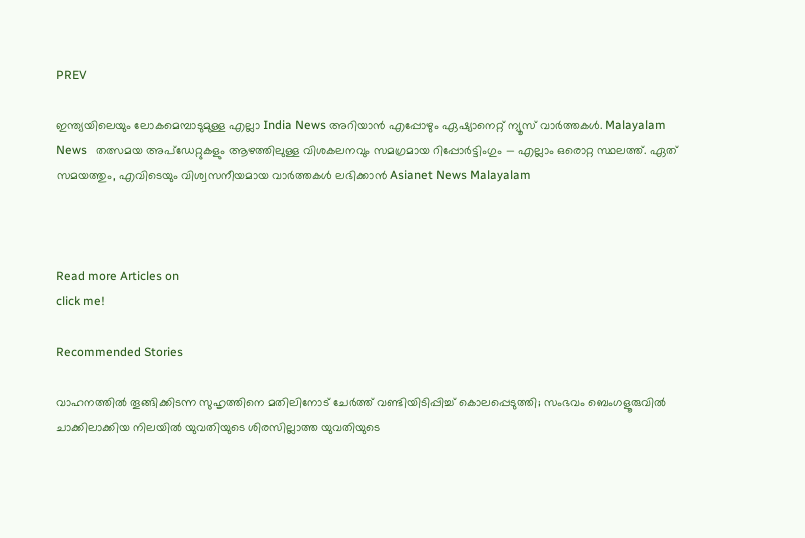PREV

ഇന്ത്യയിലെയും ലോകമെമ്പാടുമുള്ള എല്ലാ India News അറിയാൻ എപ്പോഴും ഏഷ്യാനെറ്റ് ന്യൂസ് വാർത്തകൾ. Malayalam News   തത്സമയ അപ്‌ഡേറ്റുകളും ആഴത്തിലുള്ള വിശകലനവും സമഗ്രമായ റിപ്പോർട്ടിംഗും — എല്ലാം ഒരൊറ്റ സ്ഥലത്ത്. ഏത് സമയത്തും, എവിടെയും വിശ്വസനീയമായ വാർത്തകൾ ലഭിക്കാൻ Asianet News Malayalam



Read more Articles on
click me!

Recommended Stories

വാഹനത്തിൽ തൂങ്ങിക്കിടന്ന സുഹൃത്തിനെ മതിലിനോട് ചേർത്ത് വണ്ടിയിടിപ്പിച്ച് കൊലപ്പെടുത്തി; സംഭവം ബെംഗളൂരുവില്‍
ചാക്കിലാക്കിയ നിലയിൽ യുവതിയുടെ ശിരസില്ലാത്ത യുവതിയുടെ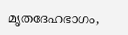മൃതദേഹഭാഗം,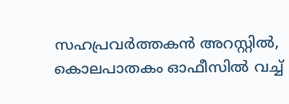സഹപ്രവർത്തകൻ അറസ്റ്റിൽ, കൊലപാതകം ഓഫീസിൽ വച്ച്